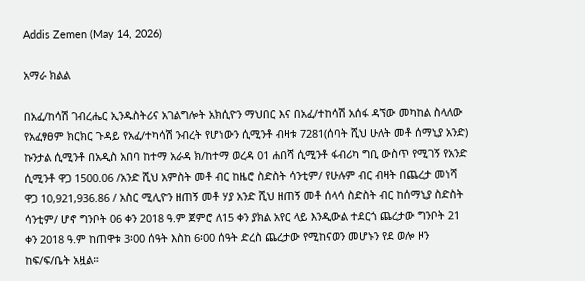Addis Zemen (May 14, 2026)

አማራ ክልል

በአፈ/ከሳሽ ገብረሔር ኢንዱስትሪና አገልግሎት አክሲዮን ማህበር እና በአፈ/ተከሳሽ አሰፋ ዳኘው መካከል ስላለው የአፈፃፀም ክርክር ጉዳይ የአፈ/ተካሳሽ ንብረት የሆነውን ሲሚንቶ ብዛቱ 7281(ሰባት ሺህ ሁለት መቶ ሰማኒያ አንድ) ኩንታል ሲሚንቶ በአዲስ አበባ ከተማ አራዳ ክ/ከተማ ወረዳ 01 ሐበሻ ሲሚንቶ ፋብሪካ ግቢ ውስጥ የሚገኝ የአንድ ሲሚንቶ ዋጋ 1500.06 /አንድ ሺህ አምስት መቶ ብር ከዜሮ ስድስት ሳንቲም/ የሁሉም ብር ብዛት በጨረታ መነሻ ዋጋ 10,921,936.86 / አስር ሚሊዮን ዘጠኝ መቶ ሃያ አንድ ሺህ ዘጠኝ መቶ ሰላሳ ስድስት ብር ከሰማኒያ ስድስት ሳንቲም/ ሆኖ ግንቦት 06 ቀን 2018 ዓ.ም ጀምሮ ለ15 ቀን ያክል አየር ላይ እንዲውል ተደርጎ ጨረታው ግንቦት 21 ቀን 2018 ዓ.ም ከጠዋቱ 3፡00 ሰዓት እስከ 6፡00 ሰዓት ድረስ ጨረታው የሚከናወን መሆኑን የደ ወሎ ዞን ከፍ/ፍ/ቤት አዟል።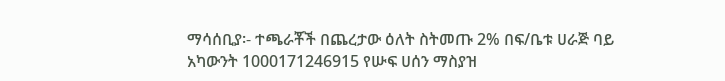ማሳሰቢያ፡- ተጫራቾች በጨረታው ዕለት ስትመጡ 2% በፍ/ቤቱ ሀራጅ ባይ አካውንት 1000171246915 የሡፍ ሀሰን ማስያዝ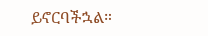ይኖርባችኋል።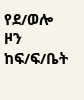የደ/ወሎ ዞን ከፍ/ፍ/ቤት